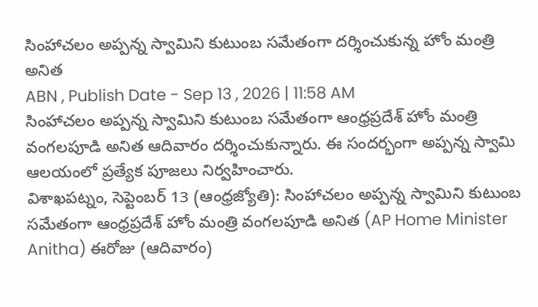సింహాచలం అప్పన్న స్వామిని కుటుంబ సమేతంగా దర్శించుకున్న హోం మంత్రి అనిత
ABN , Publish Date - Sep 13 , 2026 | 11:58 AM
సింహాచలం అప్పన్న స్వామిని కుటుంబ సమేతంగా ఆంధ్రప్రదేశ్ హోం మంత్రి వంగలపూడి అనిత ఆదివారం దర్శించుకున్నారు. ఈ సందర్భంగా అప్పన్న స్వామి ఆలయంలో ప్రత్యేక పూజలు నిర్వహించారు.
విశాఖపట్నం, సెప్టెంబర్ 13 (ఆంధ్రజ్యోతి): సింహాచలం అప్పన్న స్వామిని కుటుంబ సమేతంగా ఆంధ్రప్రదేశ్ హోం మంత్రి వంగలపూడి అనిత (AP Home Minister Anitha) ఈరోజు (ఆదివారం)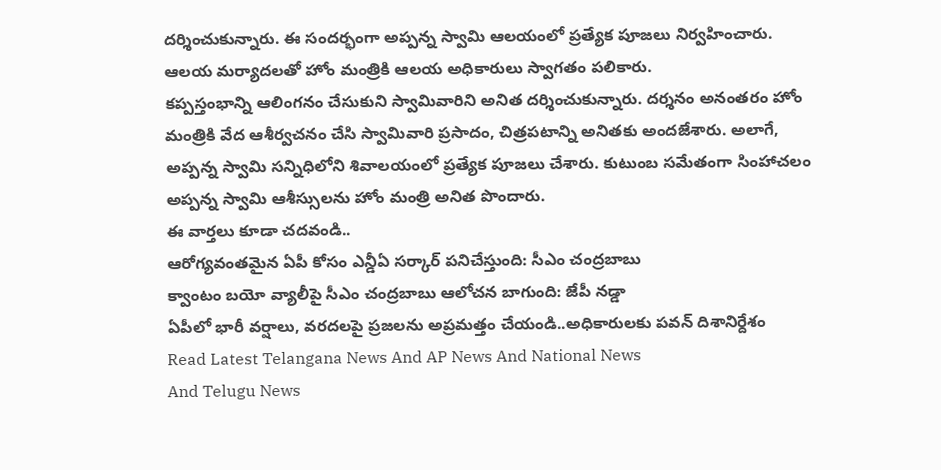దర్శించుకున్నారు. ఈ సందర్భంగా అప్పన్న స్వామి ఆలయంలో ప్రత్యేక పూజలు నిర్వహించారు. ఆలయ మర్యాదలతో హోం మంత్రికి ఆలయ అధికారులు స్వాగతం పలికారు.
కప్పస్తంభాన్ని ఆలింగనం చేసుకుని స్వామివారిని అనిత దర్శించుకున్నారు. దర్శనం అనంతరం హోం మంత్రికి వేద ఆశీర్వచనం చేసి స్వామివారి ప్రసాదం, చిత్రపటాన్ని అనితకు అందజేశారు. అలాగే, అప్పన్న స్వామి సన్నిధిలోని శివాలయంలో ప్రత్యేక పూజలు చేశారు. కుటుంబ సమేతంగా సింహాచలం అప్పన్న స్వామి ఆశీస్సులను హోం మంత్రి అనిత పొందారు.
ఈ వార్తలు కూడా చదవండి..
ఆరోగ్యవంతమైన ఏపీ కోసం ఎన్డీఏ సర్కార్ పనిచేస్తుంది: సీఎం చంద్రబాబు
క్వాంటం బయో వ్యాలీపై సీఎం చంద్రబాబు ఆలోచన బాగుంది: జేపీ నడ్డా
ఏపీలో భారీ వర్షాలు, వరదలపై ప్రజలను అప్రమత్తం చేయండి..అధికారులకు పవన్ దిశానిర్దేశం
Read Latest Telangana News And AP News And National News
And Telugu News